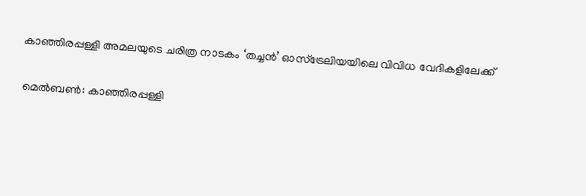കാഞ്ഞിരപ്പള്ളി അമലയുടെ ചരിത്ര നാടകം ‘തച്ചന്‍’ ഓസ്‌ട്രേലിയയിലെ വിവിധ വേദികളിലേക്ക്

മെല്‍ബണ്‍: കാഞ്ഞിരപ്പള്ളി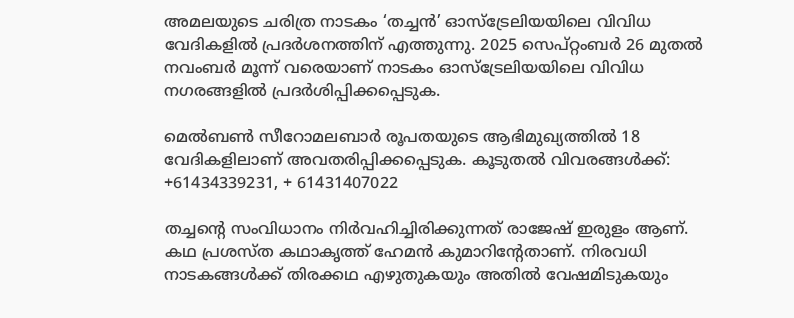അമലയുടെ ചരിത്ര നാടകം ‘തച്ചന്‍’ ഓസ്‌ട്രേലിയയിലെ വിവിധ വേദികളിൽ പ്രദർശനത്തിന് എത്തുന്നു. 2025 സെപ്റ്റംബര്‍ 26 മുതല്‍ നവംബര്‍ മൂന്ന് വരെയാണ് നാടകം ഓസ്ട്രേലിയയിലെ വിവിധ നഗരങ്ങളിൽ പ്രദർശിപ്പിക്കപ്പെടുക.

മെല്‍ബണ്‍ സീറോമലബാര്‍ രൂപതയുടെ ആഭിമുഖ്യത്തില്‍ 18 വേദികളിലാണ് അവതരിപ്പിക്കപ്പെടുക. കൂടുതല്‍ വിവരങ്ങള്‍ക്ക്: +61434339231, + 61431407022

തച്ചന്റെ സംവിധാനം നിര്‍വഹിച്ചിരിക്കുന്നത് രാജേഷ് ഇരുളം ആണ്. കഥ പ്രശസ്ത കഥാകൃത്ത് ഹേമന്‍ കുമാറിന്റേതാണ്. നിരവധി നാടകങ്ങള്‍ക്ക് തിരക്കഥ എഴുതുകയും അതില്‍ വേഷമിടുകയും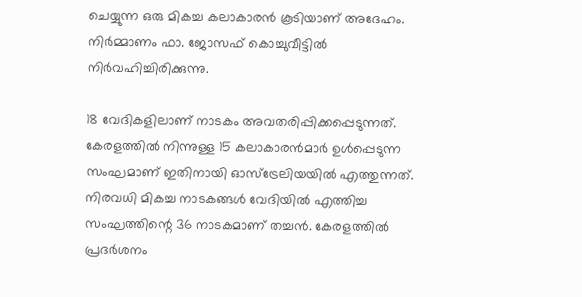ചെയ്യുന്ന ഒരു മികച്ച കലാകാരന്‍ കൂടിയാണ് അദേഹം. നിര്‍മ്മാണം ഫാ. ജോസഫ് കൊച്ചുവീട്ടിൽ നിര്‍വഹിച്ചിരിക്കുന്നു.

18 വേദികളിലാണ് നാടകം അവതരിപ്പിക്കപ്പെടുന്നത്. കേരളത്തില്‍ നിന്നുള്ള 15 കലാകാരന്‍മാര്‍ ഉള്‍പ്പെടുന്ന സംഘമാണ് ഇതിനായി ഓസ്‌ട്രേലിയയില്‍ എത്തുന്നത്. നിരവധി മികച്ച നാടകങ്ങള്‍ വേദിയില്‍ എത്തിച്ച സംഘത്തിന്റെ 36 നാടകമാണ് തച്ചന്‍. കേരളത്തില്‍ പ്രദര്‍ശനം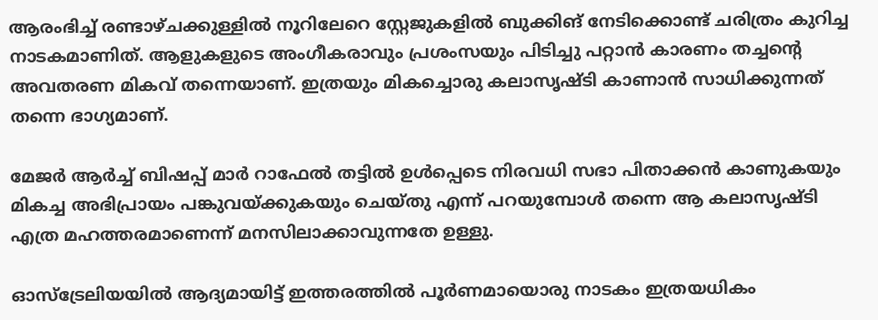ആരംഭിച്ച് രണ്ടാഴ്ചക്കുള്ളില്‍ നൂറിലേറെ സ്റ്റേജുകളില്‍ ബുക്കിങ് നേടിക്കൊണ്ട് ചരിത്രം കുറിച്ച നാടകമാണിത്. ആളുകളുടെ അംഗീകരാവും പ്രശംസയും പിടിച്ചു പറ്റാന്‍ കാരണം തച്ചന്റെ അവതരണ മികവ് തന്നെയാണ്. ഇത്രയും മികച്ചൊരു കലാസൃഷ്ടി കാണാന്‍ സാധിക്കുന്നത് തന്നെ ഭാഗ്യമാണ്.

മേജര്‍ ആര്‍ച്ച് ബിഷപ്പ് മാര്‍ റാഫേല്‍ തട്ടില്‍ ഉള്‍പ്പെടെ നിരവധി സഭാ പിതാക്കന്‍ കാണുകയും മികച്ച അഭിപ്രായം പങ്കുവയ്ക്കുകയും ചെയ്തു എന്ന് പറയുമ്പോള്‍ തന്നെ ആ കലാസൃഷ്ടി എത്ര മഹത്തരമാണെന്ന് മനസിലാക്കാവുന്നതേ ഉള്ളു.

ഓസ്‌ട്രേലിയയില്‍ ആദ്യമായിട്ട് ഇത്തരത്തില്‍ പൂര്‍ണമായൊരു നാടകം ഇത്രയധികം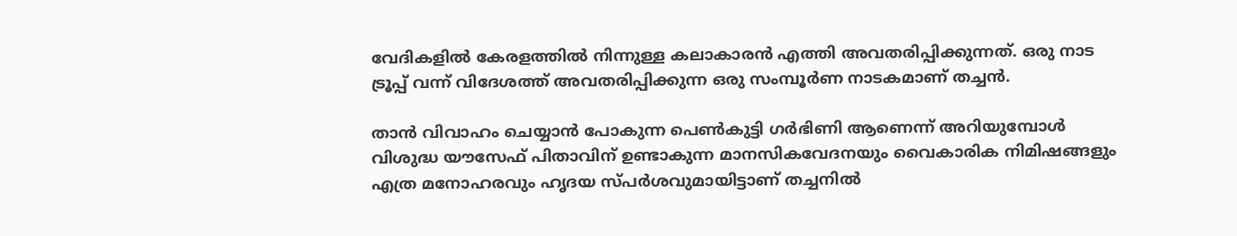വേദികളില്‍ കേരളത്തില്‍ നിന്നുള്ള കലാകാരന്‍ എത്തി അവതരിപ്പിക്കുന്നത്. ഒരു നാട ട്രൂപ്പ് വന്ന് വിദേശത്ത് അവതരിപ്പിക്കുന്ന ഒരു സംമ്പൂര്‍ണ നാടകമാണ് തച്ചന്‍.

താന്‍ വിവാഹം ചെയ്യാന്‍ പോകുന്ന പെണ്‍കുട്ടി ഗര്‍ഭിണി ആണെന്ന് അറിയുമ്പോള്‍ വിശുദ്ധ യൗസേഫ് പിതാവിന് ഉണ്ടാകുന്ന മാനസികവേദനയും വൈകാരിക നിമിഷങ്ങളും എത്ര മനോഹരവും ഹൃദയ സ്പര്‍ശവുമായിട്ടാണ് തച്ചനില്‍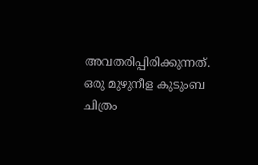അവതരിപ്പിരിക്കുന്നത്. ഒരു മുഴുനീള കുടുംബ ചിത്രം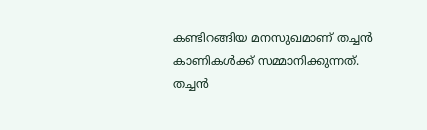കണ്ടിറങ്ങിയ മനസുഖമാണ് തച്ചന്‍ കാണികള്‍ക്ക് സമ്മാനിക്കുന്നത്. തച്ചന്‍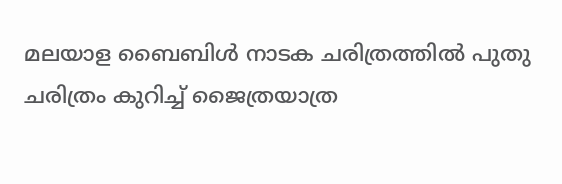മലയാള ബൈബിള്‍ നാടക ചരിത്രത്തില്‍ പുതു ചരിത്രം കുറിച്ച് ജൈത്രയാത്ര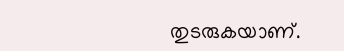തുടരുകയാണ്.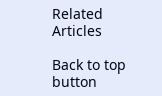Related Articles

Back to top button